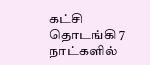கட்சி தொடங்கி 7 நாட்களில்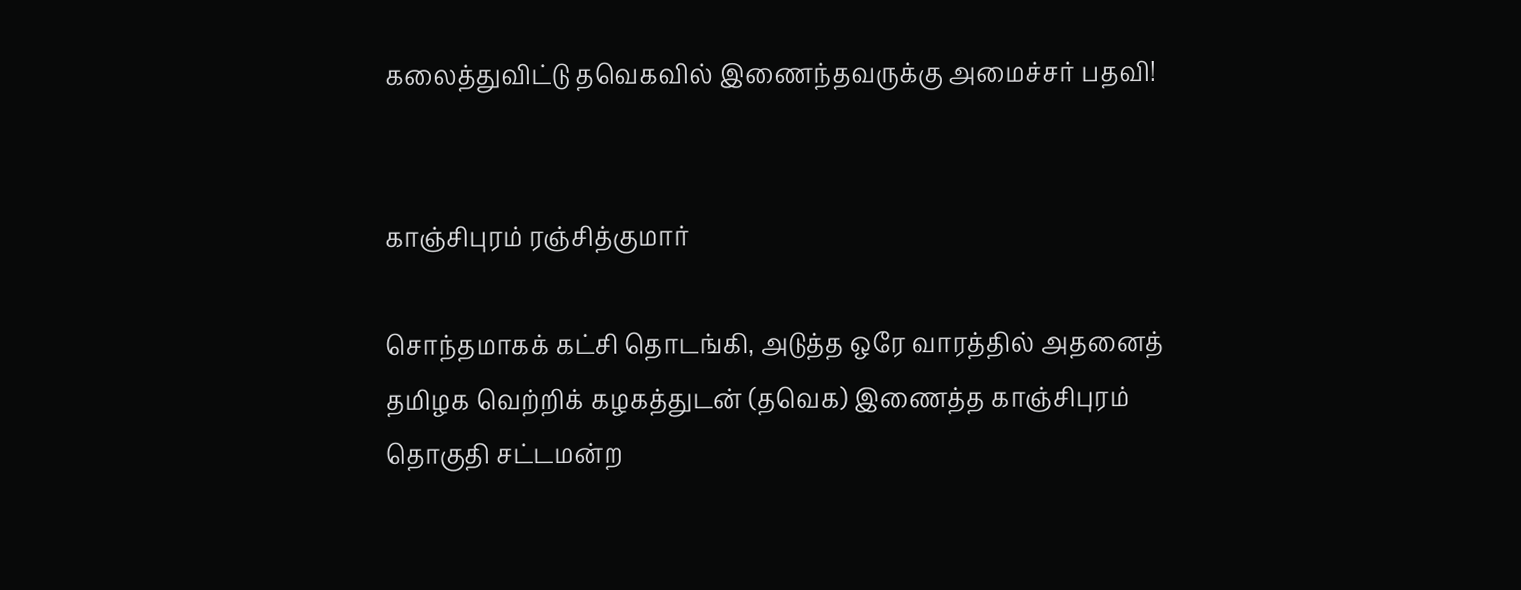கலைத்துவிட்டு தவெகவில் இணைந்தவருக்கு அமைச்சர் பதவி!


காஞ்சிபுரம் ரஞ்சித்குமார்

சொந்தமாகக் கட்சி தொடங்கி, அடுத்த ஒரே வாரத்தில் அதனைத் தமிழக வெற்றிக் கழகத்துடன் (தவெக) இணைத்த காஞ்சிபுரம் தொகுதி சட்டமன்ற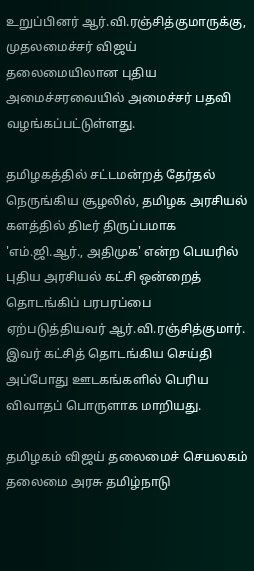உறுப்பினர் ஆர்.வி.ரஞ்சித்குமாருக்கு, முதலமைச்சர் விஜய் தலைமையிலான புதிய அமைச்சரவையில் அமைச்சர் பதவி வழங்கப்பட்டுள்ளது.

தமிழகத்தில் சட்டமன்றத் தேர்தல் நெருங்கிய சூழலில், தமிழக அரசியல் களத்தில் திடீர் திருப்பமாக 'எம்.ஜி.ஆர்., அதிமுக' என்ற பெயரில் புதிய அரசியல் கட்சி ஒன்றைத் தொடங்கிப் பரபரப்பை ஏற்படுத்தியவர் ஆர்.வி.ரஞ்சித்குமார். இவர் கட்சித் தொடங்கிய செய்தி அப்போது ஊடகங்களில் பெரிய விவாதப் பொருளாக மாறியது.

தமிழகம் விஜய் தலைமைச் செயலகம் தலைமை அரசு தமிழ்நாடு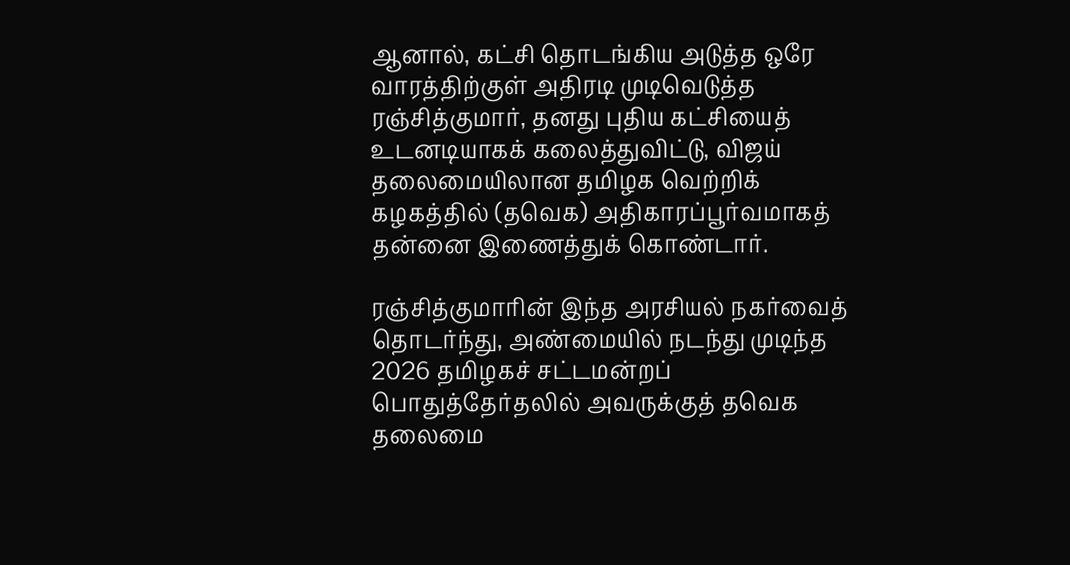ஆனால், கட்சி தொடங்கிய அடுத்த ஒரே வாரத்திற்குள் அதிரடி முடிவெடுத்த ரஞ்சித்குமார், தனது புதிய கட்சியைத் உடனடியாகக் கலைத்துவிட்டு, விஜய் தலைமையிலான தமிழக வெற்றிக் கழகத்தில் (தவெக) அதிகாரப்பூர்வமாகத் தன்னை இணைத்துக் கொண்டார்.

ரஞ்சித்குமாரின் இந்த அரசியல் நகர்வைத் தொடர்ந்து, அண்மையில் நடந்து முடிந்த 2026 தமிழகச் சட்டமன்றப் பொதுத்தேர்தலில் அவருக்குத் தவெக தலைமை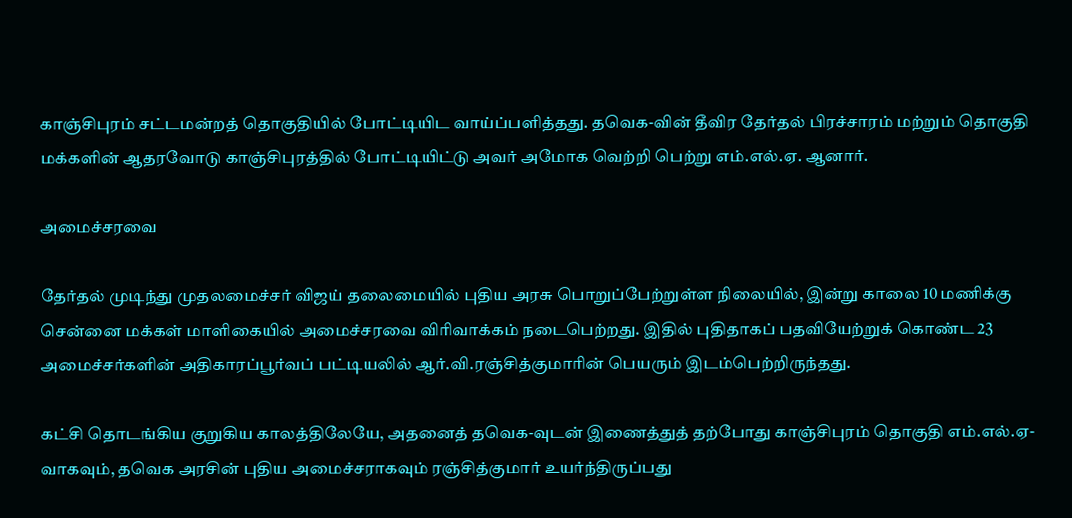காஞ்சிபுரம் சட்டமன்றத் தொகுதியில் போட்டியிட வாய்ப்பளித்தது. தவெக-வின் தீவிர தேர்தல் பிரச்சாரம் மற்றும் தொகுதி மக்களின் ஆதரவோடு காஞ்சிபுரத்தில் போட்டியிட்டு அவர் அமோக வெற்றி பெற்று எம்.எல்.ஏ. ஆனார்.

அமைச்சரவை

தேர்தல் முடிந்து முதலமைச்சர் விஜய் தலைமையில் புதிய அரசு பொறுப்பேற்றுள்ள நிலையில், இன்று காலை 10 மணிக்கு சென்னை மக்கள் மாளிகையில் அமைச்சரவை விரிவாக்கம் நடைபெற்றது. இதில் புதிதாகப் பதவியேற்றுக் கொண்ட 23 அமைச்சர்களின் அதிகாரப்பூர்வப் பட்டியலில் ஆர்.வி.ரஞ்சித்குமாரின் பெயரும் இடம்பெற்றிருந்தது.

கட்சி தொடங்கிய குறுகிய காலத்திலேயே, அதனைத் தவெக-வுடன் இணைத்துத் தற்போது காஞ்சிபுரம் தொகுதி எம்.எல்.ஏ-வாகவும், தவெக அரசின் புதிய அமைச்சராகவும் ரஞ்சித்குமார் உயர்ந்திருப்பது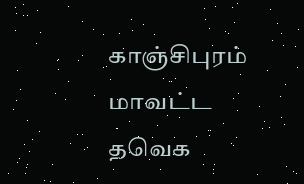காஞ்சிபுரம் மாவட்ட தவெக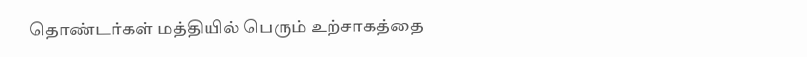தொண்டர்கள் மத்தியில் பெரும் உற்சாகத்தை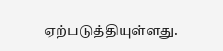ஏற்படுத்தியுள்ளது.